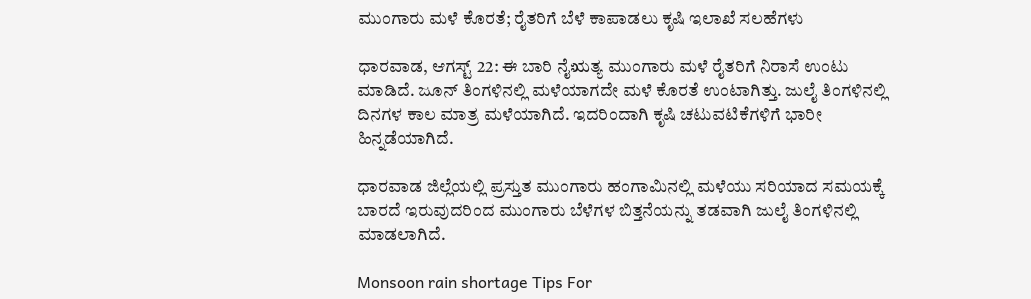ಮುಂಗಾರು ಮಳೆ ಕೊರತೆ; ರೈತರಿಗೆ ಬೆಳೆ ಕಾಪಾಡಲು ಕೃಷಿ ಇಲಾಖೆ ಸಲಹೆಗಳು

ಧಾರವಾಡ, ಆಗಸ್ಟ್ 22: ಈ ಬಾರಿ ನೈಋತ್ಯ ಮುಂಗಾರು ಮಳೆ ರೈತರಿಗೆ ನಿರಾಸೆ ಉಂಟು ಮಾಡಿದೆ. ಜೂನ್ ತಿಂಗಳಿನಲ್ಲಿ ಮಳೆಯಾಗದೇ ಮಳೆ ಕೊರತೆ ಉಂಟಾಗಿತ್ತು. ಜುಲೈ ತಿಂಗಳಿನಲ್ಲಿ ದಿನಗಳ ಕಾಲ ಮಾತ್ರ ಮಳೆಯಾಗಿದೆ. ಇದರಿಂದಾಗಿ ಕೃಷಿ ಚಟುವಟಿಕೆಗಳಿಗೆ ಭಾರೀ ಹಿನ್ನಡೆಯಾಗಿದೆ.

ಧಾರವಾಡ ಜಿಲ್ಲೆಯಲ್ಲಿ ಪ್ರಸ್ತುತ ಮುಂಗಾರು ಹಂಗಾಮಿನಲ್ಲಿ ಮಳೆಯು ಸರಿಯಾದ ಸಮಯಕ್ಕೆ ಬಾರದೆ ಇರುವುದರಿಂದ ಮುಂಗಾರು ಬೆಳೆಗಳ ಬಿತ್ತನೆಯನ್ನು ತಡವಾಗಿ ಜುಲೈ ತಿಂಗಳಿನಲ್ಲಿ ಮಾಡಲಾಗಿದೆ.

Monsoon rain shortage Tips For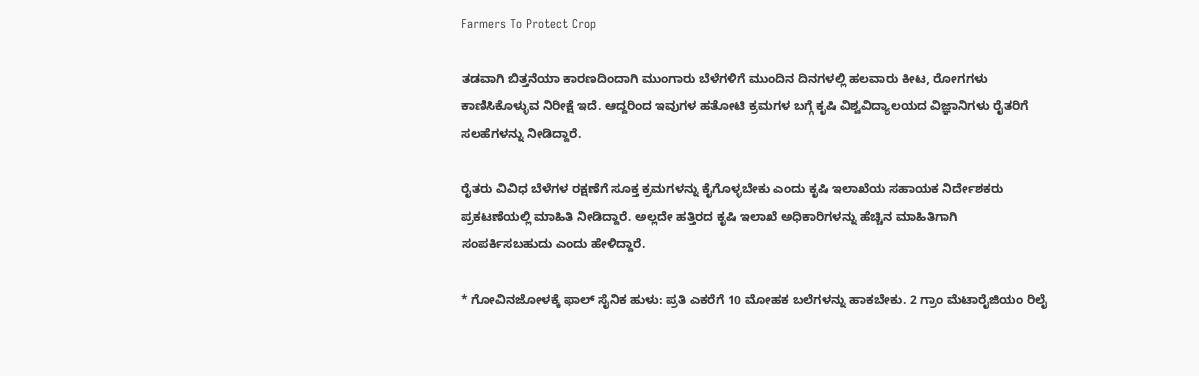Farmers To Protect Crop

ತಡವಾಗಿ ಬಿತ್ತನೆಯಾ ಕಾರಣದಿಂದಾಗಿ ಮುಂಗಾರು ಬೆಳೆಗಳಿಗೆ ಮುಂದಿನ ದಿನಗಳಲ್ಲಿ ಹಲವಾರು ಕೀಟ, ರೋಗಗಳು ಕಾಣಿಸಿಕೊಳ್ಳುವ ನಿರೀಕ್ಷೆ ಇದೆ. ಆದ್ದರಿಂದ ಇವುಗಳ ಹತೋಟಿ ಕ್ರಮಗಳ ಬಗ್ಗೆ ಕೃಷಿ ವಿಶ್ವವಿದ್ಯಾಲಯದ ವಿಜ್ಞಾನಿಗಳು ರೈತರಿಗೆ ಸಲಹೆಗಳನ್ನು ನೀಡಿದ್ದಾರೆ.

ರೈತರು ವಿವಿಧ ಬೆಳೆಗಳ ರಕ್ಷಣೆಗೆ ಸೂಕ್ತ ಕ್ರಮಗಳನ್ನು ಕೈಗೊಳ್ಳಬೇಕು ಎಂದು ಕೃಷಿ ಇಲಾಖೆಯ ಸಹಾಯಕ ನಿರ್ದೇಶಕರು ಪ್ರಕಟಣೆಯಲ್ಲಿ ಮಾಹಿತಿ ನೀಡಿದ್ದಾರೆ. ಅಲ್ಲದೇ ಹತ್ತಿರದ ಕೃಷಿ ಇಲಾಖೆ ಅಧಿಕಾರಿಗಳನ್ನು ಹೆಚ್ಚಿನ ಮಾಹಿತಿಗಾಗಿ ಸಂಪರ್ಕಿಸಬಹುದು ಎಂದು ಹೇಳಿದ್ದಾರೆ.

* ಗೋವಿನಜೋಳಕ್ಕೆ ಫಾಲ್ ಸೈನಿಕ ಹುಳು: ಪ್ರತಿ ಎಕರೆಗೆ 10 ಮೋಹಕ ಬಲೆಗಳನ್ನು ಹಾಕಬೇಕು. 2 ಗ್ರಾಂ ಮೆಟಾರೈಜಿಯಂ ರಿಲೈ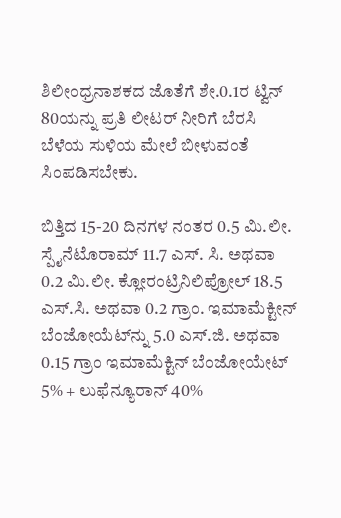ಶಿಲೀಂಧ್ರನಾಶಕದ ಜೊತೆಗೆ ಶೇ.0.1ರ ಟ್ವಿನ್ 80ಯನ್ನು ಪ್ರತಿ ಲೀಟರ್ ನೀರಿಗೆ ಬೆರಸಿ ಬೆಳೆಯ ಸುಳಿಯ ಮೇಲೆ ಬೀಳುವಂತೆ ಸಿಂಪಡಿಸಬೇಕು.

ಬಿತ್ತಿದ 15-20 ದಿನಗಳ ನಂತರ 0.5 ಮಿ.ಲೀ. ಸ್ಪೈನೆಟೊರಾಮ್ 11.7 ಎಸ್. ಸಿ. ಅಥವಾ 0.2 ಮಿ.ಲೀ. ಕ್ಲೋರಂಟ್ರಿನಿಲಿಪ್ರೋಲ್ 18.5 ಎಸ್.ಸಿ. ಅಥವಾ 0.2 ಗ್ರಾಂ. ಇಮಾಮೆಕ್ಟೀನ್ ಬೆಂಜೋಯೆಟ್‍ನ್ನು 5.0 ಎಸ್.ಜಿ. ಅಥವಾ 0.15 ಗ್ರಾಂ ಇಮಾಮೆಕ್ಟಿನ್ ಬೆಂಜೋಯೇಟ್ 5% + ಲುಫೆನ್ಯೂರಾನ್ 40%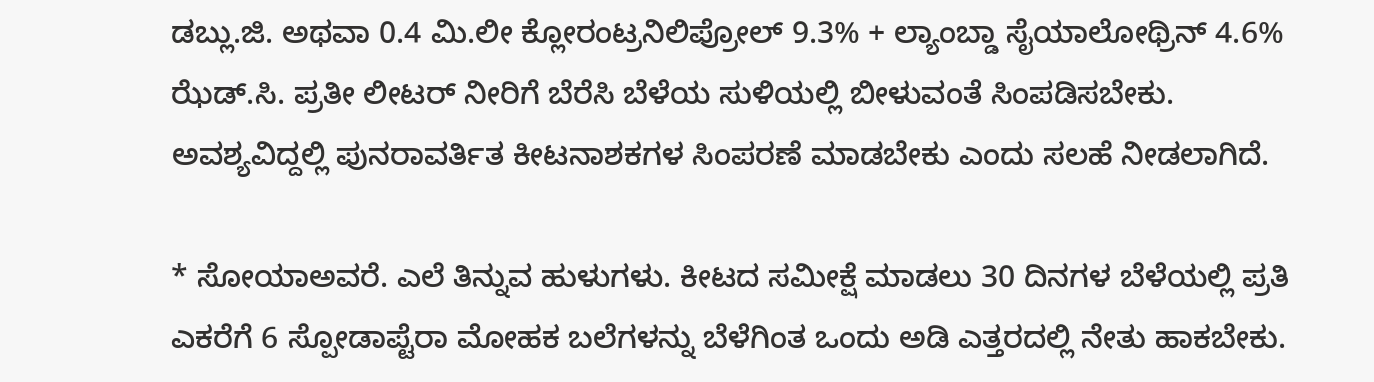ಡಬ್ಲು.ಜಿ. ಅಥವಾ 0.4 ಮಿ.ಲೀ ಕ್ಲೋರಂಟ್ರನಿಲಿಪ್ರೋಲ್ 9.3% + ಲ್ಯಾಂಬ್ಡಾ ಸೈಯಾಲೋಥ್ರಿನ್ 4.6% ಝೆಡ್.ಸಿ. ಪ್ರತೀ ಲೀಟರ್ ನೀರಿಗೆ ಬೆರೆಸಿ ಬೆಳೆಯ ಸುಳಿಯಲ್ಲಿ ಬೀಳುವಂತೆ ಸಿಂಪಡಿಸಬೇಕು. ಅವಶ್ಯವಿದ್ದಲ್ಲಿ ಪುನರಾವರ್ತಿತ ಕೀಟನಾಶಕಗಳ ಸಿಂಪರಣೆ ಮಾಡಬೇಕು ಎಂದು ಸಲಹೆ ನೀಡಲಾಗಿದೆ.

* ಸೋಯಾಅವರೆ. ಎಲೆ ತಿನ್ನುವ ಹುಳುಗಳು. ಕೀಟದ ಸಮೀಕ್ಷೆ ಮಾಡಲು 30 ದಿನಗಳ ಬೆಳೆಯಲ್ಲಿ ಪ್ರತಿ ಎಕರೆಗೆ 6 ಸ್ಪೋಡಾಪ್ಟೆರಾ ಮೋಹಕ ಬಲೆಗಳನ್ನು ಬೆಳೆಗಿಂತ ಒಂದು ಅಡಿ ಎತ್ತರದಲ್ಲಿ ನೇತು ಹಾಕಬೇಕು.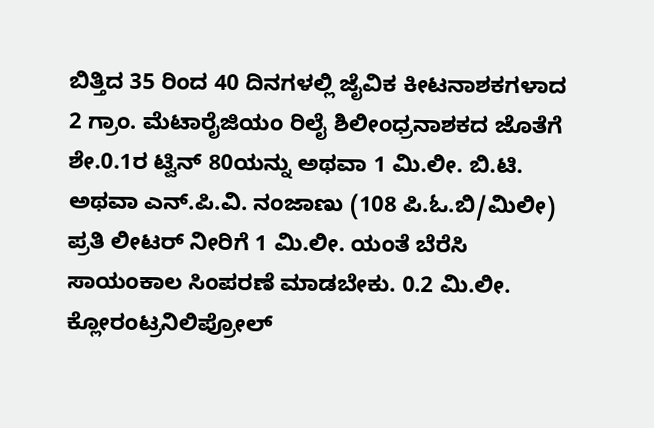ಬಿತ್ತಿದ 35 ರಿಂದ 40 ದಿನಗಳಲ್ಲಿ ಜೈವಿಕ ಕೀಟನಾಶಕಗಳಾದ 2 ಗ್ರಾಂ. ಮೆಟಾರೈಜಿಯಂ ರಿಲೈ ಶಿಲೀಂಧ್ರನಾಶಕದ ಜೊತೆಗೆ ಶೇ.0.1ರ ಟ್ವಿನ್ 80ಯನ್ನು ಅಥವಾ 1 ಮಿ.ಲೀ. ಬಿ.ಟಿ. ಅಥವಾ ಎನ್.ಪಿ.ವಿ. ನಂಜಾಣು (108 ಪಿ.ಓ.ಬಿ/ಮಿಲೀ) ಪ್ರತಿ ಲೀಟರ್ ನೀರಿಗೆ 1 ಮಿ.ಲೀ. ಯಂತೆ ಬೆರೆಸಿ ಸಾಯಂಕಾಲ ಸಿಂಪರಣೆ ಮಾಡಬೇಕು. 0.2 ಮಿ.ಲೀ. ಕ್ಲೋರಂಟ್ರನಿಲಿಪ್ರೋಲ್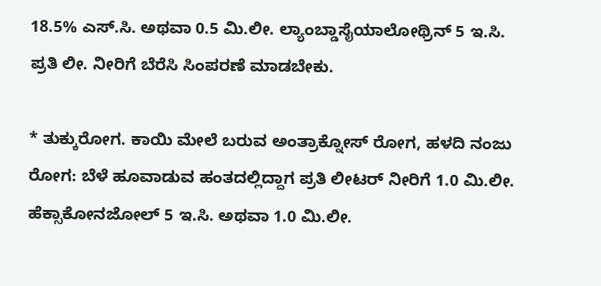18.5% ಎಸ್.ಸಿ. ಅಥವಾ 0.5 ಮಿ.ಲೀ. ಲ್ಯಾಂಬ್ಡಾಸೈಯಾಲೋಥ್ರಿನ್ 5 ಇ.ಸಿ. ಪ್ರತಿ ಲೀ. ನೀರಿಗೆ ಬೆರೆಸಿ ಸಿಂಪರಣೆ ಮಾಡಬೇಕು.

* ತುಕ್ಕುರೋಗ. ಕಾಯಿ ಮೇಲೆ ಬರುವ ಅಂತ್ರಾಕ್ನೋಸ್ ರೋಗ, ಹಳದಿ ನಂಜು ರೋಗ: ಬೆಳೆ ಹೂವಾಡುವ ಹಂತದಲ್ಲಿದ್ದಾಗ ಪ್ರತಿ ಲೀಟರ್ ನೀರಿಗೆ 1.0 ಮಿ.ಲೀ. ಹೆಕ್ಸಾಕೋನಜೋಲ್ 5 ಇ.ಸಿ. ಅಥವಾ 1.0 ಮಿ.ಲೀ.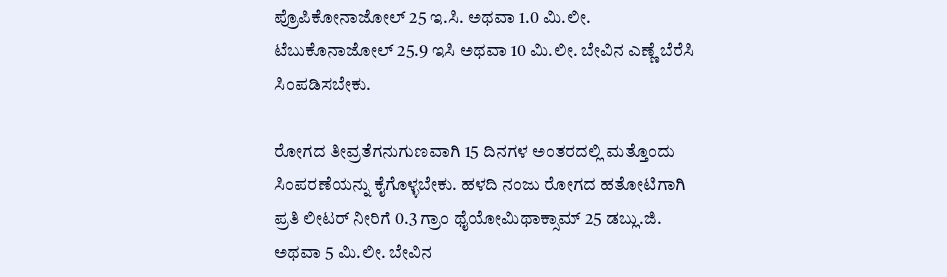ಪ್ರೊಪಿಕೋನಾಜೋಲ್ 25 ಇ.ಸಿ. ಅಥವಾ 1.0 ಮಿ.ಲೀ. ಟೆಬುಕೊನಾಜೋಲ್ 25.9 ಇಸಿ ಅಥವಾ 10 ಮಿ.ಲೀ. ಬೇವಿನ ಎಣ್ಣೆ ಬೆರೆಸಿ ಸಿಂಪಡಿಸಬೇಕು.

ರೋಗದ ತೀವ್ರತೆಗನುಗುಣವಾಗಿ 15 ದಿನಗಳ ಅಂತರದಲ್ಲಿ ಮತ್ತೊಂದು ಸಿಂಪರಣೆಯನ್ನು ಕೈಗೊಳ್ಳಬೇಕು. ಹಳದಿ ನಂಜು ರೋಗದ ಹತೋಟಿಗಾಗಿ ಪ್ರತಿ ಲೀಟರ್ ನೀರಿಗೆ 0.3 ಗ್ರಾಂ ಥೈಯೋಮಿಥಾಕ್ಸಾಮ್ 25 ಡಬ್ಲು.ಜಿ. ಅಥವಾ 5 ಮಿ.ಲೀ. ಬೇವಿನ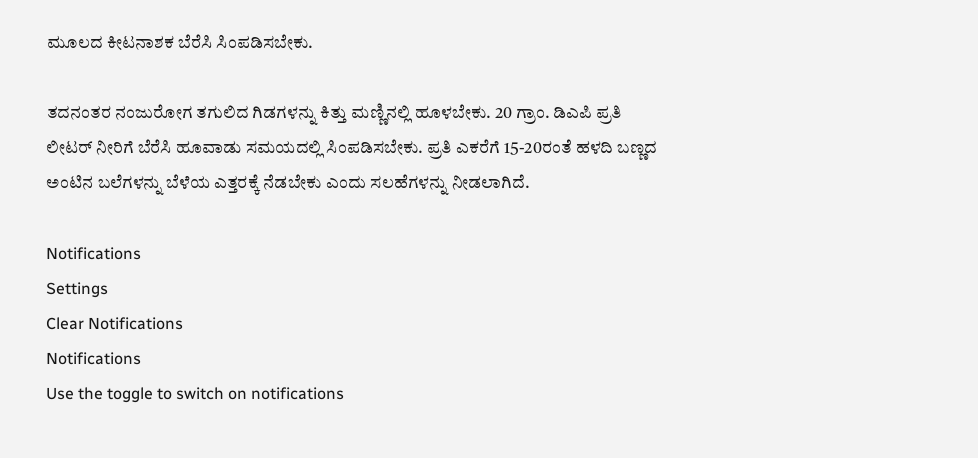ಮೂಲದ ಕೀಟನಾಶಕ ಬೆರೆಸಿ ಸಿಂಪಡಿಸಬೇಕು.

ತದನಂತರ ನಂಜುರೋಗ ತಗುಲಿದ ಗಿಡಗಳನ್ನು ಕಿತ್ತು ಮಣ್ಣಿನಲ್ಲಿ ಹೂಳಬೇಕು. 20 ಗ್ರಾಂ. ಡಿಎಪಿ ಪ್ರತಿ ಲೀಟರ್ ನೀರಿಗೆ ಬೆರೆಸಿ ಹೂವಾಡು ಸಮಯದಲ್ಲಿ ಸಿಂಪಡಿಸಬೇಕು. ಪ್ರತಿ ಎಕರೆಗೆ 15-20ರಂತೆ ಹಳದಿ ಬಣ್ಣದ ಅಂಟಿನ ಬಲೆಗಳನ್ನು ಬೆಳೆಯ ಎತ್ತರಕ್ಕೆ ನೆಡಬೇಕು ಎಂದು ಸಲಹೆಗಳನ್ನು ನೀಡಲಾಗಿದೆ.

Notifications
Settings
Clear Notifications
Notifications
Use the toggle to switch on notifications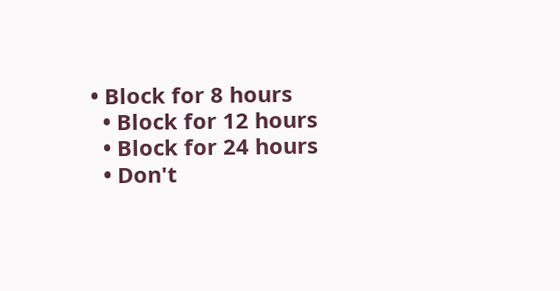• Block for 8 hours
  • Block for 12 hours
  • Block for 24 hours
  • Don't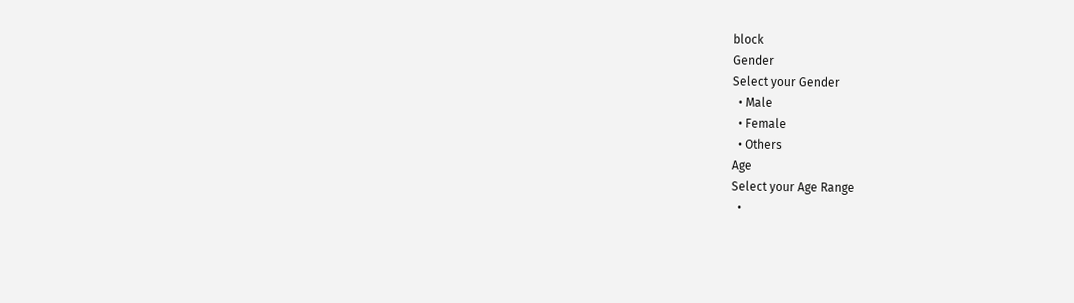block
Gender
Select your Gender
  • Male
  • Female
  • Others
Age
Select your Age Range
  •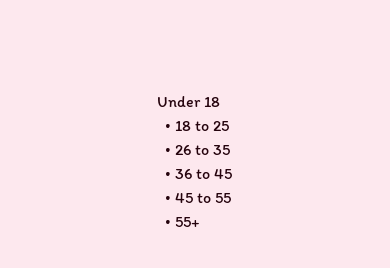Under 18
  • 18 to 25
  • 26 to 35
  • 36 to 45
  • 45 to 55
  • 55+